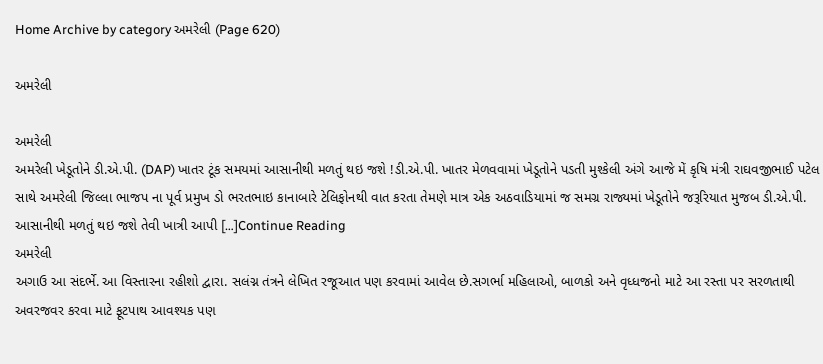Home Archive by category અમરેલી (Page 620)

અમરેલી

અમરેલી
અમરેલી ખેડૂતોને ડી.એ.પી. (DAP) ખાતર ટૂંક સમયમાં આસાનીથી મળતું થઇ જશે !ડી.એ.પી. ખાતર મેળવવામાં ખેડૂતોને પડતી મુશ્કેલી અંગે આજે મેં કૃષિ મંત્રી રાઘવજીભાઈ પટેલ સાથે અમરેલી જિલ્લા ભાજપ ના પૂર્વ પ્રમુખ ડો ભરતભાઇ કાનાબારે ટેલિફોનથી વાત કરતા તેમણે માત્ર એક અઠવાડિયામાં જ સમગ્ર રાજ્યમાં ખેડૂતોને જરૂરિયાત મુજબ ડી.એ.પી. આસાનીથી મળતું થઇ જશે તેવી ખાત્રી આપી […]Continue Reading
અમરેલી
અગાઉ આ સંદર્ભે. આ વિસ્તારના રહીશો દ્વારા. સલંગ્ન તંત્રને લેખિત રજૂઆત પણ કરવામાં આવેલ છે.સગર્ભા મહિલાઓ, બાળકો અને વૃધ્ધજનો માટે આ રસ્તા પર સરળતાથી અવરજવર કરવા માટે ફૂટપાથ આવશ્યક પણ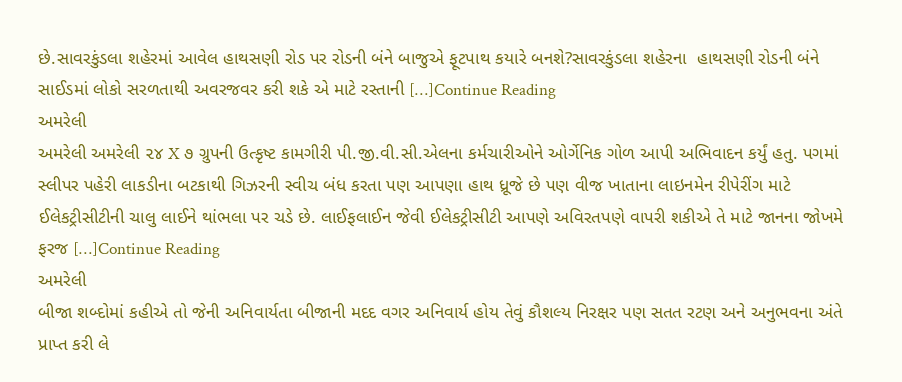છે.સાવરકુંડલા શહેરમાં આવેલ હાથસણી રોડ પર રોડની બંને બાજુએ ફૂટપાથ કયારે બનશે?સાવરકુંડલા શહેરના  હાથસણી રોડની બંને સાઈડમાં લોકો સરળતાથી અવરજવર કરી શકે એ માટે રસ્તાની […]Continue Reading
અમરેલી
અમરેલી અમરેલી ૨૪ X ૭ ગ્રુપની ઉત્કૃષ્ટ કામગીરી પી.જી.વી.સી.એલના કર્મચારીઓને ઓર્ગેનિક ગોળ આપી અભિવાદન કર્યું હતુ. પગમાં સ્લીપર પહેરી લાકડીના બટકાથી ગિઝરની સ્વીચ બંધ કરતા પણ આપણા હાથ ધ્રૂજે છે પણ વીજ ખાતાના લાઇનમેન રીપેરીંગ માટે ઈલેકટ્રીસીટીની ચાલુ લાઈને થાંભલા પર ચડે છે. લાઈફલાઈન જેવી ઈલેકટ્રીસીટી આપણે અવિરતપણે વાપરી શકીએ તે માટે જાનના જોખમે ફરજ […]Continue Reading
અમરેલી
બીજા શબ્દોમાં કહીએ તો જેની અનિવાર્યતા બીજાની મદદ વગર અનિવાર્ય હોય તેવું કૌશલ્ય નિરક્ષર પણ સતત રટણ અને અનુભવના અંતે પ્રાપ્ત કરી લે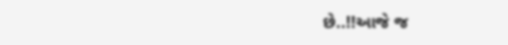છે..!!આજે જ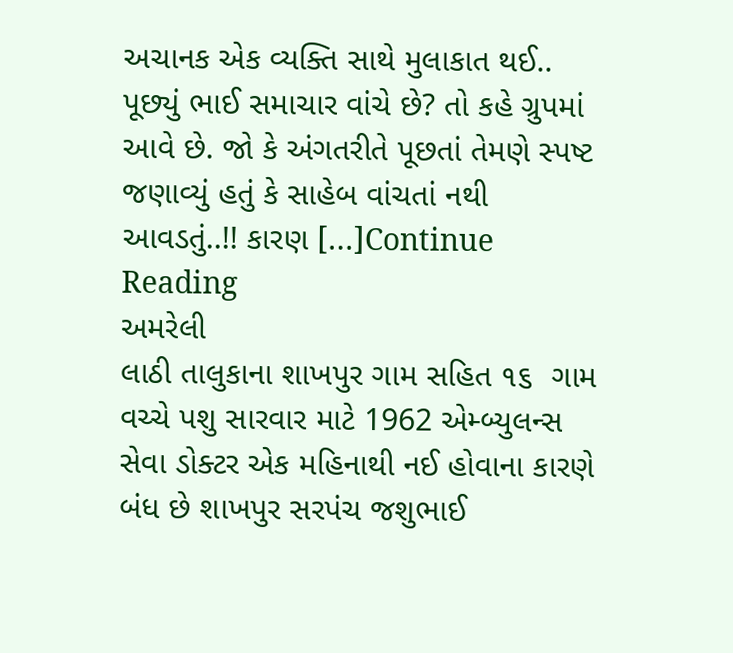અચાનક એક વ્યક્તિ સાથે મુલાકાત થઈ.. પૂછ્યું ભાઈ સમાચાર વાંચે છે? તો કહે ગ્રુપમાં આવે છે. જો કે અંગતરીતે પૂછતાં તેમણે સ્પષ્ટ જણાવ્યું હતું કે સાહેબ વાંચતાં નથી આવડતું..!! કારણ […]Continue Reading
અમરેલી
લાઠી તાલુકાના શાખપુર ગામ સહિત ૧૬  ગામ વચ્ચે પશુ સારવાર માટે 1962 એમ્બ્યુલન્સ સેવા ડોક્ટર એક મહિનાથી નઈ હોવાના કારણે બંધ છે શાખપુર સરપંચ જશુભાઈ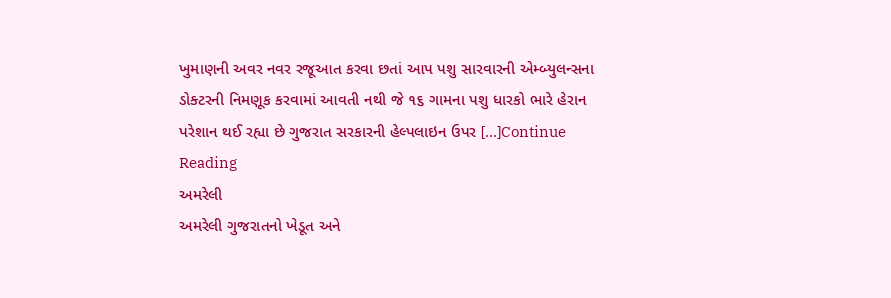ખુમાણની અવર નવર રજૂઆત કરવા છતાં આપ પશુ સારવારની એમ્બ્યુલન્સના ડોક્ટરની નિમણૂક કરવામાં આવતી નથી જે ૧૬ ગામના પશુ ધારકો ભારે હેરાન પરેશાન થઈ રહ્યા છે ગુજરાત સરકારની હેલ્પલાઇન ઉપર […]Continue Reading
અમરેલી
અમરેલી ગુજરાતનો ખેડૂત અને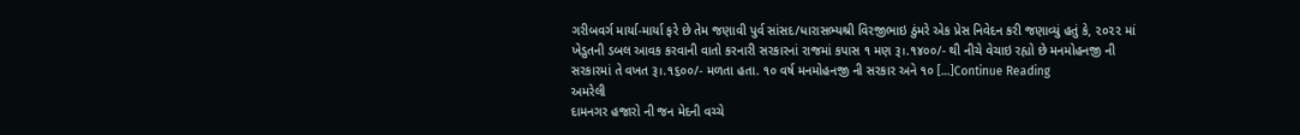ગરીબવર્ગ માર્યા-માર્યા ફરે છે તેમ જણાવી પુર્વ સાંસદ/ધારાસભ્યશ્રી વિરજીભાઇ ઠુંમરે એક પ્રેસ નિવેદન કરી જણાવ્યું હતું કે, ૨૦૨૨ માં ખેડુતની ડબલ આવક કરવાની વાતો કરનારી સરકારનાં રાજમાં કપાસ ૧ મણ રૂ।.૧૪૦૦/- થી નીચે વેચાઇ રહ્યો છે મનમોહનજી ની સરકારમાં તે વખત રૂ।.૧૬૦૦/- મળતા હતા. ૧૦ વર્ષ મનમોહનજી ની સરકાર અને ૧૦ […]Continue Reading
અમરેલી
દામનગર હજારો ની જન મેદની વચ્ચે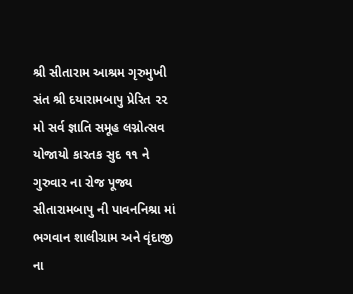શ્રી સીતારામ આશ્રમ ગૃરુમુખી સંત શ્રી દયારામબાપુ પ્રેરિત ૨૨ મો સર્વ જ્ઞાતિ સમૂહ લગ્નોત્સવ યોજાયો કારતક સુદ ૧૧ ને ગુરુવાર ના રોજ પૂજ્ય સીતારામબાપુ ની પાવનનિશ્રા માં ભગવાન શાલીગ્રામ અને વૃંદાજી ના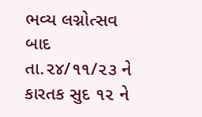ભવ્ય લગ્નોત્સવ બાદ તા.૨૪/૧૧/૨૩ ને કારતક સુદ ૧૨ ને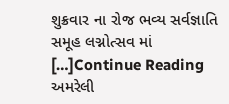શુક્રવાર ના રોજ ભવ્ય સર્વજ્ઞાતિ સમૂહ લગ્નોત્સવ માં […]Continue Reading
અમરેલી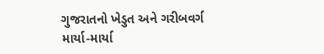ગુજરાતનો ખેડુત અને ગરીબવર્ગ માર્યા-માર્યા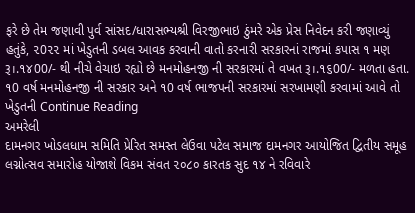ફરે છે તેમ જણાવી પુર્વ સાંસદ/ધારાસભ્યશ્રી વિરજીભાઇ ઠુંમરે એક પ્રેસ નિવેદન કરી જણાવ્યું હતુંકે, ૨0૨૨ માં ખેડુતની ડબલ આવક કરવાની વાતો કરનારી સરકારનાં રાજમાં કપાસ ૧ મણ રૂ।.૧૪00/- થી નીચે વેચાઇ રહ્યો છે મનમોહનજી ની સરકારમાં તે વખત રૂ।.૧૬00/- મળતા હતા. ૧0 વર્ષ મનમોહનજી ની સરકાર અને ૧0 વર્ષ ભાજપની સરકારમાં સરખામણી કરવામાં આવે તો ખેડુતની Continue Reading
અમરેલી
દામનગર ખોડલધામ સમિતિ પ્રેરિત સમસ્ત લેઉવા પટેલ સમાજ દામનગર આયોજિત દ્વિતીય સમૂહ લગ્નોત્સવ સમારોહ યોજાશે વિકમ સંવત ૨૦૮૦ કારતક સુદ ૧૪ ને રવિવારે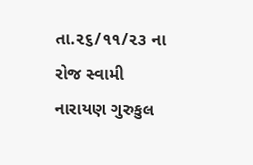તા.૨૬/૧૧/૨૩ ના રોજ સ્વામી નારાયણ ગુરુકુલ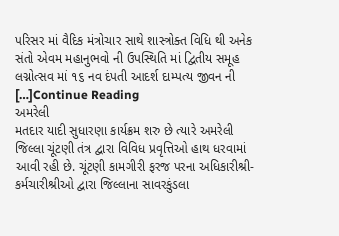પરિસર માં વૈદિક મંત્રોચાર સાથે શાસ્ત્રોક્ત વિધિ થી અનેક સંતો એવમ મહાનુભવો ની ઉપસ્થિતિ માં દ્વિતીય સમૂહ લગ્નોત્સવ માં ૧૬ નવ દંપતી આદર્શ દામ્પત્ય જીવન ની […]Continue Reading
અમરેલી
મતદાર યાદી સુધારણા કાર્યક્રમ શરુ છે ત્યારે અમરેલી જિલ્લા ચૂંટણી તંત્ર દ્વારા વિવિધ પ્રવૃત્તિઓ હાથ ધરવામાં આવી રહી છે. ચૂંટણી કામગીરી ફરજ પરના અધિકારીશ્રી-કર્મચારીશ્રીઓ દ્વારા જિલ્લાના સાવરકુંડલા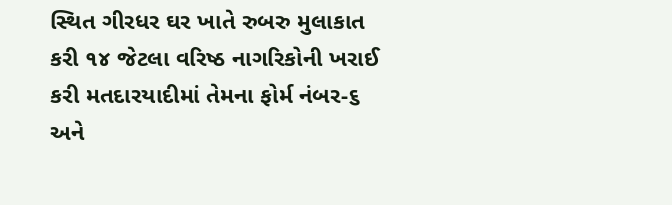સ્થિત ગીરધર ઘર ખાતે રુબરુ મુલાકાત કરી ૧૪ જેટલા વરિષ્ઠ નાગરિકોની ખરાઈ કરી મતદારયાદીમાં તેમના ફોર્મ નંબર-૬ અને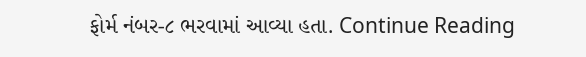ફોર્મ નંબર-૮ ભરવામાં આવ્યા હતા. Continue Reading